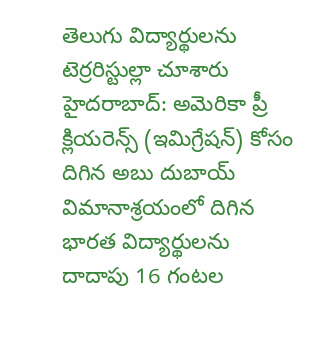తెలుగు విద్యార్థులను టెర్రరిస్టుల్లా చూశారు
హైదరాబాద్: అమెరికా ప్రీ క్లియరెన్స్ (ఇమిగ్రేషన్) కోసం దిగిన అబు దుబాయ్ విమానాశ్రయంలో దిగిన భారత విద్యార్థులను దాదాపు 16 గంటల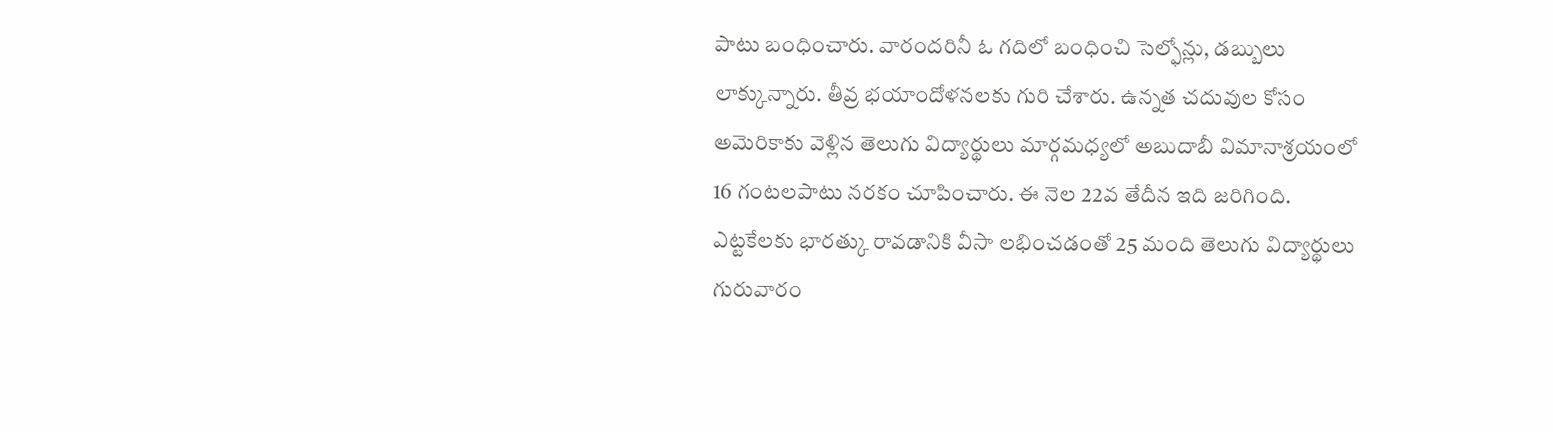పాటు బంధించారు. వారందరినీ ఓ గదిలో బంధించి సెల్ఫోన్లు, డబ్బులు లాక్కున్నారు. తీవ్ర భయాందోళనలకు గురి చేశారు. ఉన్నత చదువుల కోసం అమెరికాకు వెళ్లిన తెలుగు విద్యార్థులు మార్గమధ్యలో అబుదాబీ విమానాశ్రయంలో 16 గంటలపాటు నరకం చూపించారు. ఈ నెల 22వ తేదీన ఇది జరిగింది.
ఎట్టకేలకు భారత్కు రావడానికి వీసా లభించడంతో 25 మంది తెలుగు విద్యార్థులు గురువారం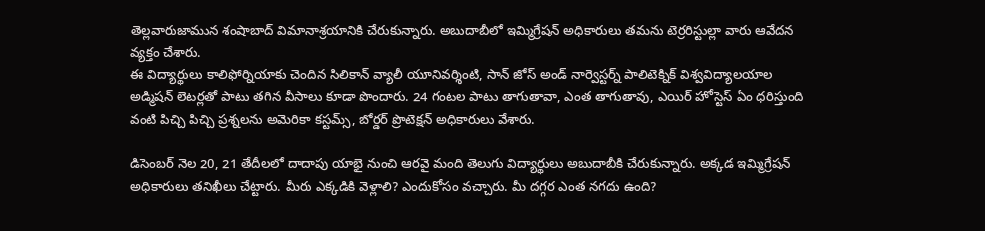తెల్లవారుజామున శంషాబాద్ విమానాశ్రయానికి చేరుకున్నారు. అబుదాబీలో ఇమ్మిగ్రేషన్ అధికారులు తమను టెర్రరిస్టుల్లా వారు ఆవేదన వ్యక్తం చేశారు.
ఈ విద్యార్థులు కాలిఫోర్నియాకు చెందిన సిలికాన్ వ్యాలీ యూనివర్శింటి, సాన్ జోస్ అండ్ నార్వెస్టర్న్ పాలిటెక్నిక్ విశ్వవిద్యాలయాల అడ్మిషన్ లెటర్లతో పాటు తగిన వీసాలు కూడా పొందారు. 24 గంటల పాటు తాగుతావా, ఎంత తాగుతావు, ఎయిర్ హోస్టెస్ ఏం ధరిస్తుంది వంటి పిచ్చి పిచ్చి ప్రశ్నలను అమెరికా కస్టమ్స్, బోర్డర్ ప్రొటెక్షన్ అధికారులు వేశారు.

డిసెంబర్ నెల 20, 21 తేదీలలో దాదాపు యాభై నుంచి ఆరవై మంది తెలుగు విద్యార్థులు అబుదాబీకి చేరుకున్నారు. అక్కడ ఇమ్మిగ్రేషన్ అధికారులు తనిఖీలు చేట్టారు. మీరు ఎక్కడికి వెళ్లాలి? ఎందుకోసం వచ్చారు. మీ దగ్గర ఎంత నగదు ఉంది?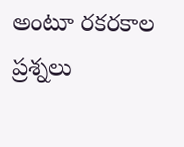అంటూ రకరకాల ప్రశ్నలు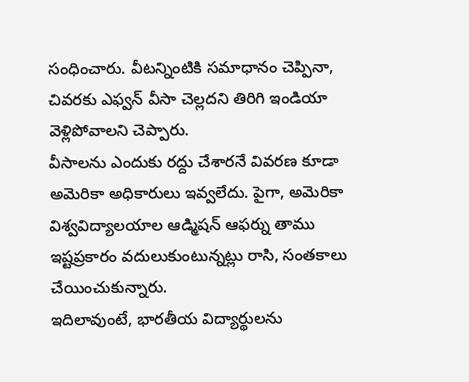సంధించారు. వీటన్నింటికి సమాధానం చెప్పినా, చివరకు ఎఫ్వన్ వీసా చెల్లదని తిరిగి ఇండియా వెళ్లిపోవాలని చెప్పారు.
వీసాలను ఎందుకు రద్దు చేశారనే వివరణ కూడా అమెరికా అధికారులు ఇవ్వలేదు. పైగా, అమెరికా విశ్వవిద్యాలయాల ఆడ్మిషన్ ఆఫర్ను తాము ఇష్టప్రకారం వదులుకుంటున్నట్లు రాసి, సంతకాలు చేయించుకున్నారు.
ఇదిలావుంటే, భారతీయ విద్యార్థులను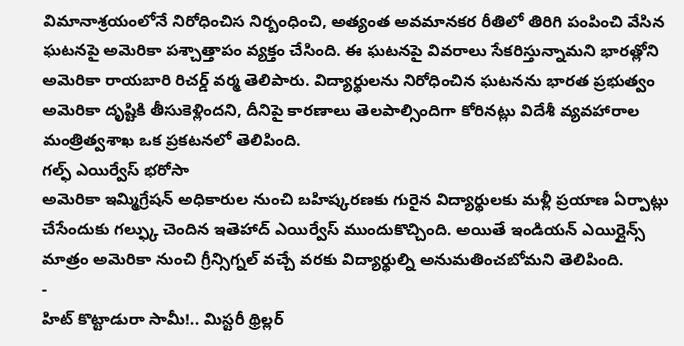విమానాశ్రయంలోనే నిరోధించిస నిర్బంధించి, అత్యంత అవమానకర రీతిలో తిరిగి పంపించి వేసిన ఘటనపై అమెరికా పశ్చాత్తాపం వ్యక్తం చేసింది. ఈ ఘటనపై వివరాలు సేకరిస్తున్నామని భారత్లోని అమెరికా రాయబారి రిచర్డ్ వర్మ తెలిపారు. విద్యార్థులను నిరోధించిన ఘటనను భారత ప్రభుత్వం అమెరికా దృష్టికి తీసుకెళ్లిందని, దీనిపై కారణాలు తెలపాల్సిందిగా కోరినట్లు విదేశీ వ్యవహారాల మంత్రిత్వశాఖ ఒక ప్రకటనలో తెలిపింది.
గల్ఫ్ ఎయిర్వేస్ భరోసా
అమెరికా ఇమ్మిగ్రేషన్ అధికారుల నుంచి బహిష్కరణకు గురైన విద్యార్థులకు మళ్లీ ప్రయాణ ఏర్పాట్లు చేసేందుకు గల్ఫ్కు చెందిన ఇతెహాద్ ఎయిర్వేస్ ముందుకొచ్చింది. అయితే ఇండియన్ ఎయిర్లైన్స్ మాత్రం అమెరికా నుంచి గ్రీన్సిగ్నల్ వచ్చే వరకు విద్యార్థుల్ని అనుమతించబోమని తెలిపింది.
-
హిట్ కొట్టాడురా సామీ!.. మిస్టరీ థ్రిల్లర్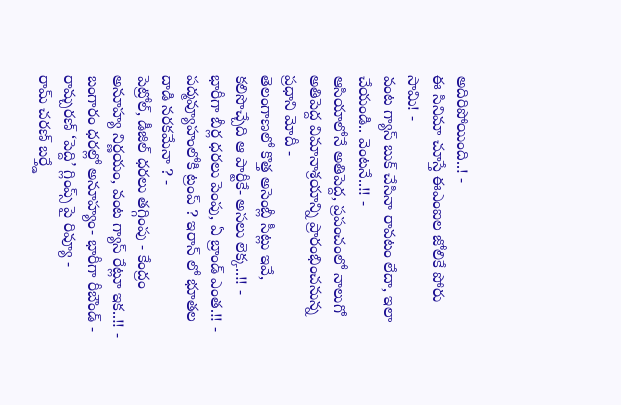అదిరిపోయింది..! -
ఈ సినిమా చూస్తే ఈఎంఐల జోలికే పోరు సామి! -
వంట గ్యాస్ బుక్ చేసినా రావటం లేదా, ఇలా చేయండి.. వెంటనే..!! -
ఆసియాలోనే అతిపెద్ద, ప్రపంచంలో నాలుగో అతిపెద్ద విమానాశ్రయాన్ని ప్రారంభించనున్న ప్రధాని మోదీ -
తెలంగాణలో కొత్త అసెంబ్లీ సీట్లు ఇవే, కలిసొచ్చేది ఆ పార్టీకే- అసలు లెక్క..!! -
భారీగా బీర్ల ధరలు పెంపు, ఏ బ్రాండ్ ఎంత.!! -
పద్మవ్యూహంలోకి ట్రంప్ ? ఇరాన్ లో భూతల దాడి నరకమేనా ? -
పెట్రోల్, డీజిల్ ధరలు తగ్గింపు - కేంద్రం అనూహ్య నిర్ణయం, వంట గ్యాస్ రేట్లూ ఇక..!! -
బంగారం ధరల్లో అనూహ్యం- భారీగా రీబౌండ్ -
రామ్చరణ్ ‘పెద్ది’ గ్లింప్స్ పై రివ్యూ -
రామ్ చరణ్ బర్త్డే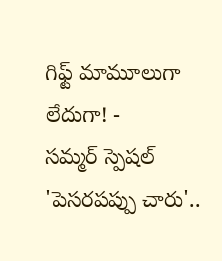గిఫ్ట్ మామూలుగా లేదుగా! -
సమ్మర్ స్పెషల్ 'పెసరపప్పు చారు'..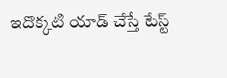ఇదొక్కటి యాడ్ చేస్తే టేస్ట్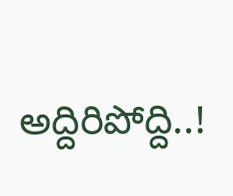అద్దిరిపోద్ది..!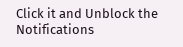Click it and Unblock the Notifications